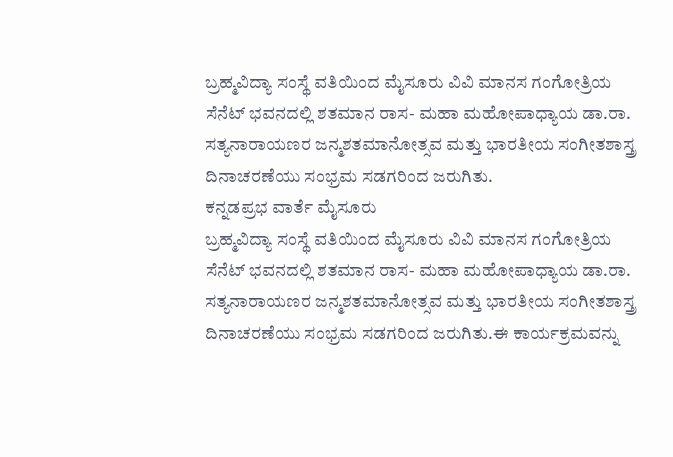ಬ್ರಹ್ಮವಿದ್ಯಾ ಸಂಸ್ಥೆ ವತಿಯಿಂದ ಮೈಸೂರು ವಿವಿ ಮಾನಸ ಗಂಗೋತ್ರಿಯ ಸೆನೆಟ್ ಭವನದಲ್ಲಿ ಶತಮಾನ ರಾಸ- ಮಹಾ ಮಹೋಪಾಧ್ಯಾಯ ಡಾ.ರಾ. ಸತ್ಯನಾರಾಯಣರ ಜನ್ಮಶತಮಾನೋತ್ಸವ ಮತ್ತು ಭಾರತೀಯ ಸಂಗೀತಶಾಸ್ತ್ರ ದಿನಾಚರಣೆಯು ಸಂಭ್ರಮ ಸಡಗರಿಂದ ಜರುಗಿತು.
ಕನ್ನಡಪ್ರಭ ವಾರ್ತೆ ಮೈಸೂರು
ಬ್ರಹ್ಮವಿದ್ಯಾ ಸಂಸ್ಥೆ ವತಿಯಿಂದ ಮೈಸೂರು ವಿವಿ ಮಾನಸ ಗಂಗೋತ್ರಿಯ ಸೆನೆಟ್ ಭವನದಲ್ಲಿ ಶತಮಾನ ರಾಸ- ಮಹಾ ಮಹೋಪಾಧ್ಯಾಯ ಡಾ.ರಾ. ಸತ್ಯನಾರಾಯಣರ ಜನ್ಮಶತಮಾನೋತ್ಸವ ಮತ್ತು ಭಾರತೀಯ ಸಂಗೀತಶಾಸ್ತ್ರ ದಿನಾಚರಣೆಯು ಸಂಭ್ರಮ ಸಡಗರಿಂದ ಜರುಗಿತು.ಈ ಕಾರ್ಯಕ್ರಮವನ್ನು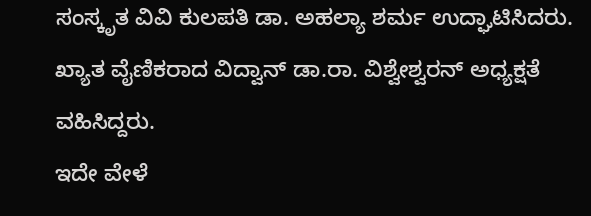ಸಂಸ್ಕೃತ ವಿವಿ ಕುಲಪತಿ ಡಾ. ಅಹಲ್ಯಾ ಶರ್ಮ ಉದ್ಘಾಟಿಸಿದರು. ಖ್ಯಾತ ವೈಣಿಕರಾದ ವಿದ್ವಾನ್ ಡಾ.ರಾ. ವಿಶ್ವೇಶ್ವರನ್ ಅಧ್ಯಕ್ಷತೆ ವಹಿಸಿದ್ದರು.
ಇದೇ ವೇಳೆ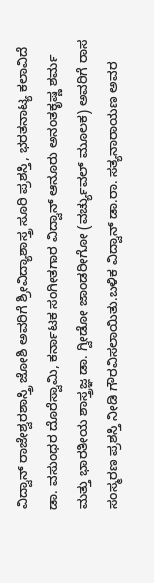ವಿದ್ವಾನ್ ರಾಜೇಶ್ವರಶಾಸ್ತ್ರಿ ಜೋಶಿ ಅವರಿಗೆ ಶ್ರೀವಿದ್ಯಾಶಾಸ್ತ್ರ ಸೂರಿ ಪ್ರಶಸ್ತಿ, ಭರತನಾಟ್ಯ ಕಲಾವಿದೆ ಡಾ. ವಸುಂಧರ ದೊರೆಸ್ವಾಮಿ, ಕರ್ನಾಟಕ ಸಂಗೀತಗಾರ ವಿದ್ವಾನ್ ಆನೂರು ಅನಂತಕೃಷ್ಣ ಶರ್ಮ ಮತ್ತು ಭಾರತೀಯ ಶಾಸ್ತ್ರಜ್ಞ ಡಾ. ಗ್ವೀಡೋ ಜಾಂಡರೀಗೋ (ವರ್ಚ್ಯುವಲ್ ಮೂಲಕ) ಅವರಿಗೆ ರಾಸ ಸಂಸ್ಮರಣ ಪ್ರಶಸ್ತಿ ನೀಡಿ ಗೌರವಿಸಲಾಯಿತು.ಬಳಿಕ ವಿದ್ವಾನ್ ಡಾ.ರಾ. ಸತ್ಯನಾರಾಯಣ ಅವರ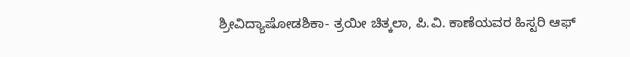ಶ್ರೀವಿದ್ಯಾಷೋಡಶಿಕಾ- ತ್ರಯೀ ಚಿತ್ಕಲಾ, ಪಿ.ವಿ. ಕಾಣೆಯವರ ಹಿಸ್ಟರಿ ಆಫ್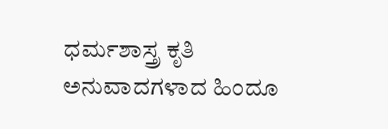ಧರ್ಮಶಾಸ್ತ್ರ ಕೃತಿ ಅನುವಾದಗಳಾದ ಹಿಂದೂ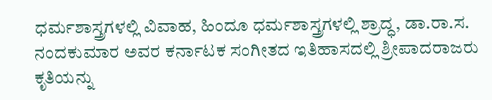ಧರ್ಮಶಾಸ್ತ್ರಗಳಲ್ಲಿ ವಿವಾಹ, ಹಿಂದೂ ಧರ್ಮಶಾಸ್ತ್ರಗಳಲ್ಲಿ ಶ್ರಾದ್ಧ, ಡಾ.ರಾ.ಸ. ನಂದಕುಮಾರ ಅವರ ಕರ್ನಾಟಕ ಸಂಗೀತದ ಇತಿಹಾಸದಲ್ಲಿ ಶ್ರೀಪಾದರಾಜರು ಕೃತಿಯನ್ನು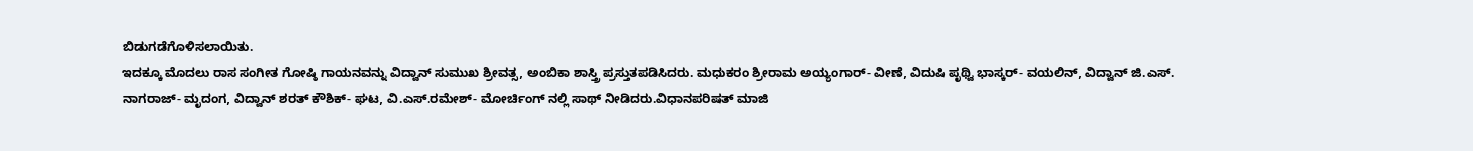ಬಿಡುಗಡೆಗೊಳಿಸಲಾಯಿತು.
ಇದಕ್ಕೂ ಮೊದಲು ರಾಸ ಸಂಗೀತ ಗೋಷ್ಠಿ ಗಾಯನವನ್ನು ವಿದ್ವಾನ್ ಸುಮುಖ ಶ್ರೀವತ್ಸ, ಅಂಬಿಕಾ ಶಾಸ್ತ್ರಿ ಪ್ರಸ್ತುತಪಡಿಸಿದರು. ಮಧುಕರಂ ಶ್ರೀರಾಮ ಅಯ್ಯಂಗಾರ್- ವೀಣೆ, ವಿದುಷಿ ಪೃಥ್ವಿ ಭಾಸ್ಕರ್- ವಯಲಿನ್, ವಿದ್ವಾನ್ ಜಿ.ಎಸ್. ನಾಗರಾಜ್- ಮೃದಂಗ, ವಿದ್ವಾನ್ ಶರತ್ ಕೌಶಿಕ್- ಘಟ, ವಿ.ಎಸ್.ರಮೇಶ್- ಮೋರ್ಚಿಂಗ್ ನಲ್ಲಿ ಸಾಥ್ ನೀಡಿದರು.ವಿಧಾನಪರಿಷತ್ ಮಾಜಿ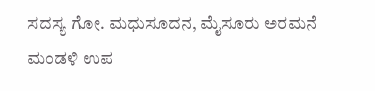ಸದಸ್ಯ ಗೋ. ಮಧುಸೂದನ, ಮೈಸೂರು ಅರಮನೆ ಮಂಡಳಿ ಉಪ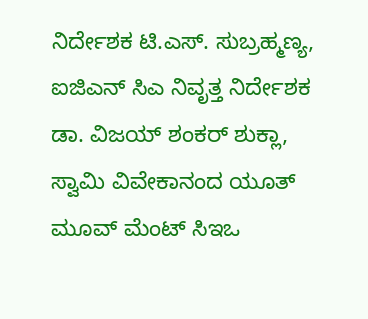ನಿರ್ದೇಶಕ ಟಿ.ಎಸ್. ಸುಬ್ರಹ್ಮಣ್ಯ, ಐಜಿಎನ್ ಸಿಎ ನಿವೃತ್ತ ನಿರ್ದೇಶಕ ಡಾ. ವಿಜಯ್ ಶಂಕರ್ ಶುಕ್ಲಾ, ಸ್ವಾಮಿ ವಿವೇಕಾನಂದ ಯೂತ್ ಮೂವ್ ಮೆಂಟ್ ಸಿಇಒ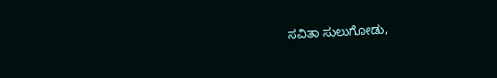ಸವಿತಾ ಸುಲುಗೋಡು,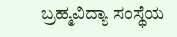ಬ್ರಹ್ಮವಿದ್ಯಾ ಸಂಸ್ಥೆಯ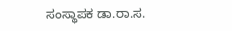ಸಂಸ್ಥಾಪಕ ಡಾ.ರಾ.ಸ.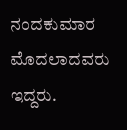ನಂದಕುಮಾರ ಮೊದಲಾದವರು ಇದ್ದರು.